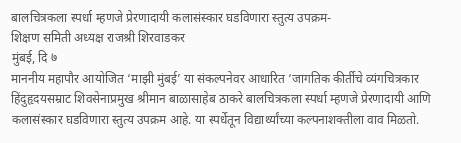बालचित्रकला स्पर्धा म्हणजे प्रेरणादायी कलासंस्कार घडविणारा स्तुत्य उपक्रम-
शिक्षण समिती अध्यक्ष राजश्री शिरवाडकर
मुंबई, दि ७
माननीय महापौर आयोजित ‘माझी मुंबई’ या संकल्पनेवर आधारित ‘जागतिक कीर्तीचे व्यंगचित्रकार हिंदुहृदयसम्राट शिवसेनाप्रमुख श्रीमान बाळासाहेब ठाकरे बालचित्रकला स्पर्धा म्हणजे प्रेरणादायी आणि कलासंस्कार घडविणारा स्तुत्य उपक्रम आहे. या स्पर्धेतून विद्यार्थ्यांच्या कल्पनाशक्तीला वाव मिळतो.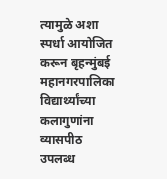त्यामुळे अशा स्पर्धा आयोजित करून बृहन्मुंबई महानगरपालिका विद्यार्थ्यांच्या कलागुणांना व्यासपीठ उपलब्ध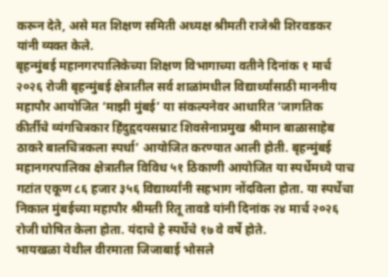करून देते, असे मत शिक्षण समिती अध्यक्ष श्रीमती राजेश्री शिरवडकर यांनी व्यक्त केले.
बृहन्मुंबई महानगरपालिकेच्या शिक्षण विभागाच्या वतीने दिनांक १ मार्च २०२६ रोजी बृहन्मुंबई क्षेत्रातील सर्व शाळांमधील विद्यार्थ्यांसाठी माननीय महापौर आयोजित ‘माझी मुंबई’ या संकल्पनेवर आधारित ‘जागतिक कीर्तीचे व्यंगचित्रकार हिंदुहृदयसम्राट शिवसेनाप्रमुख श्रीमान बाळासाहेब ठाकरे बालचित्रकला स्पर्धा’ आयोजित करण्यात आली होती. बृहन्मुंबई महानगरपालिका क्षेत्रातील विविध ५१ ठिकाणी आयोजित या स्पर्धेमध्ये पाच गटांत एकूण ८६ हजार ३५६ विद्यार्थ्यांनी सहभाग नोंदविला होता. या स्पर्धेचा निकाल मुंबईच्या महापौर श्रीमती रितू तावडे यांनी दिनांक २४ मार्च २०२६ रोजी घोषित केला होता. यंदाचे हे स्पर्धेचे १७ वे वर्षे होते.
भायखळा येथील वीरमाता जिजाबाई भोसले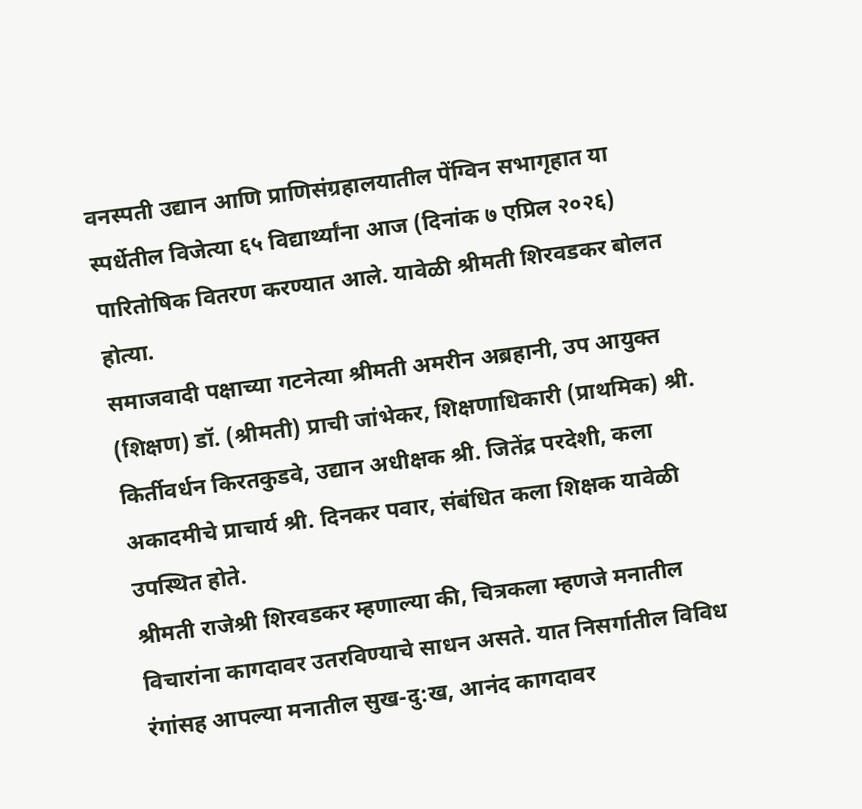वनस्पती उद्यान आणि प्राणिसंग्रहालयातील पेंग्विन सभागृहात या स्पर्धेतील विजेत्या ६५ विद्यार्थ्यांना आज (दिनांक ७ एप्रिल २०२६) पारितोषिक वितरण करण्यात आले. यावेळी श्रीमती शिरवडकर बोलत होत्या.
समाजवादी पक्षाच्या गटनेत्या श्रीमती अमरीन अब्रहानी, उप आयुक्त (शिक्षण) डॉ. (श्रीमती) प्राची जांभेकर, शिक्षणाधिकारी (प्राथमिक) श्री. किर्तीवर्धन किरतकुडवे, उद्यान अधीक्षक श्री. जितेंद्र परदेशी, कला अकादमीचे प्राचार्य श्री. दिनकर पवार, संबंधित कला शिक्षक यावेळी उपस्थित होते.
श्रीमती राजेश्री शिरवडकर म्हणाल्या की, चित्रकला म्हणजे मनातील विचारांना कागदावर उतरविण्याचे साधन असते. यात निसर्गातील विविध रंगांसह आपल्या मनातील सुख-दु:ख, आनंद कागदावर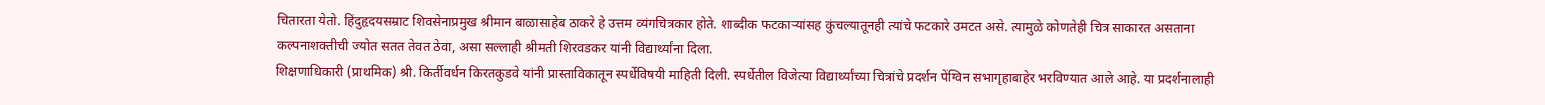चितारता येतो. हिंदुहृदयसम्राट शिवसेनाप्रमुख श्रीमान बाळासाहेब ठाकरे हे उत्तम व्यंगचित्रकार होते. शाब्दीक फटकाऱ्यांसह कुंचल्यातूनही त्यांचे फटकारे उमटत असे. त्यामुळे कोणतेही चित्र साकारत असताना कल्पनाशक्तीची ज्योत सतत तेवत ठेवा, असा सल्लाही श्रीमती शिरवडकर यांनी विद्यार्थ्यांना दिला.
शिक्षणाधिकारी (प्राथमिक) श्री. किर्तीवर्धन किरतकुडवे यांनी प्रास्ताविकातून स्पर्धेविषयी माहिती दिली. स्पर्धेतील विजेत्या विद्यार्थ्यांच्या चित्रांचे प्रदर्शन पेंग्विन सभागृहाबाहेर भरविण्यात आले आहे. या प्रदर्शनालाही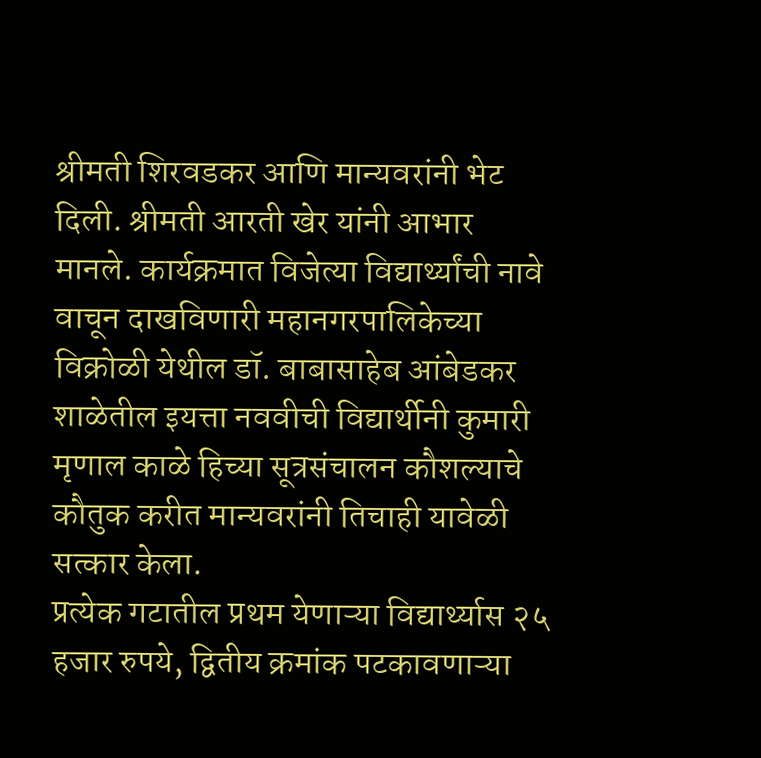श्रीमती शिरवडकर आणि मान्यवरांनी भेट दिली. श्रीमती आरती खेर यांनी आभार मानले. कार्यक्रमात विजेत्या विद्यार्थ्यांची नावे वाचून दाखविणारी महानगरपालिकेच्या विक्रोळी येथील डॉ. बाबासाहेब आंबेडकर शाळेतील इयत्ता नववीची विद्यार्थीनी कुमारी मृणाल काळे हिच्या सूत्रसंचालन कौशल्याचे कौतुक करीत मान्यवरांनी तिचाही यावेळी सत्कार केला.
प्रत्येक गटातील प्रथम येणाऱ्या विद्यार्थ्यास २५ हजार रुपये, द्वितीय क्रमांक पटकावणाऱ्या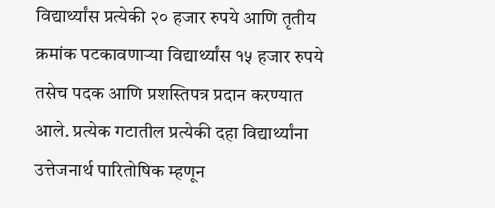विद्यार्थ्यांस प्रत्येकी २० हजार रुपये आणि तृतीय क्रमांक पटकावणाऱ्या विद्यार्थ्यांस १५ हजार रुपये तसेच पदक आणि प्रशस्तिपत्र प्रदान करण्यात आले. प्रत्येक गटातील प्रत्येकी दहा विद्यार्थ्यांना उत्तेजनार्थ पारितोषिक म्हणून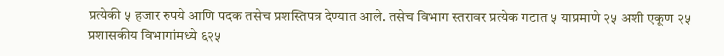प्रत्येकी ५ हजार रुपये आणि पदक तसेच प्रशस्तिपत्र देण्यात आले. तसेच विभाग स्तरावर प्रत्येक गटात ५ याप्रमाणे २५ अशी एकूण २५ प्रशासकीय विभागांमध्ये ६२५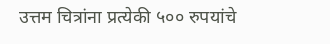उत्तम चित्रांना प्रत्येकी ५०० रुपयांचे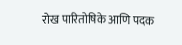रोख पारितोषिके आणि पदक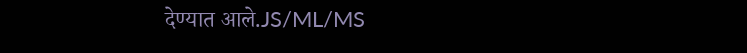देण्यात आले.JS/ML/MS